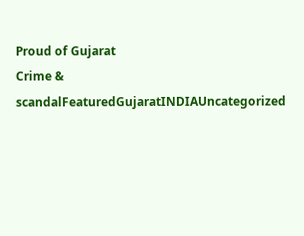Proud of Gujarat
Crime & scandalFeaturedGujaratINDIAUncategorized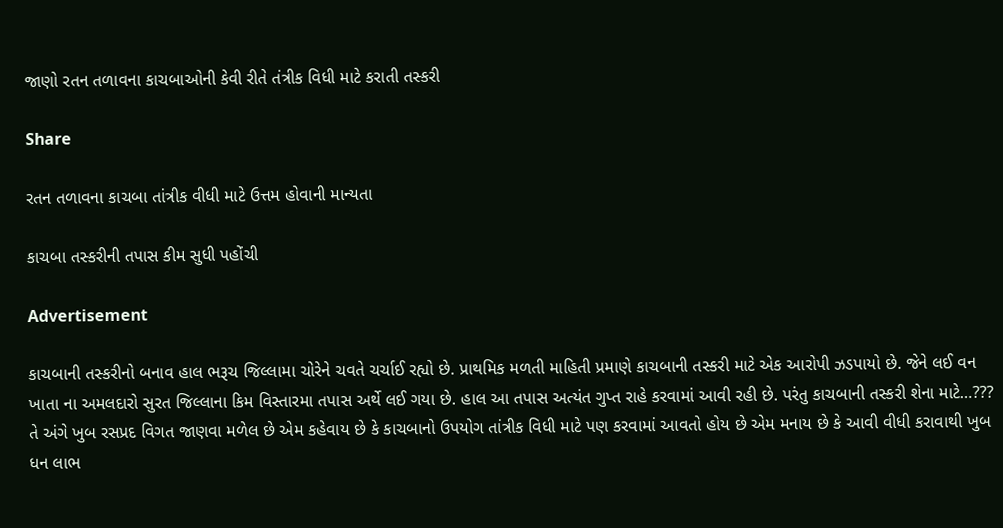જાણો રતન તળાવના કાચબાઓની કેવી રીતે તંત્રીક વિધી માટે કરાતી તસ્કરી

Share

રતન તળાવના કાચબા તાંત્રીક વીધી માટે ઉત્તમ હોવાની માન્યતા

કાચબા તસ્કરીની તપાસ કીમ સુધી પહોંચી

Advertisement

કાચબાની તસ્કરીનો બનાવ હાલ ભરૂચ જિલ્લામા ચોરેને ચવતે ચર્ચાઈ રહ્યો છે. પ્રાથમિક મળતી માહિતી પ્રમાણે કાચબાની તસ્કરી માટે એક આરોપી ઝડપાયો છે. જેને લઈ વન ખાતા ના અમલદારો સુરત જિલ્લાના કિમ વિસ્તારમા તપાસ અર્થે લઈ ગયા છે. હાલ આ તપાસ અત્યંત ગુપ્ત રાહે કરવામાં આવી રહી છે. પરંતુ કાચબાની તસ્કરી શેના માટે…??? તે અંગે ખુબ રસપ્રદ વિગત જાણવા મળેલ છે એમ કહેવાય છે કે કાચબાનો ઉપયોગ તાંત્રીક વિધી માટે પણ કરવામાં આવતો હોય છે એમ મનાય છે કે આવી વીધી કરાવાથી ખુબ ધન લાભ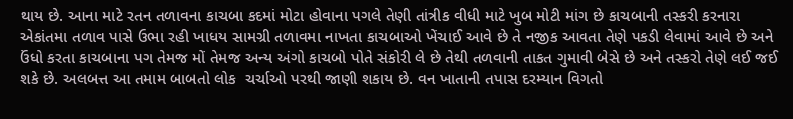થાય છે. આના માટે રતન તળાવના કાચબા કદમાં મોટા હોવાના પગલે તેણી તાંત્રીક વીધી માટે ખુબ મોટી માંગ છે કાચબાની તસ્કરી કરનારા એકાંતમા તળાવ પાસે ઉભા રહી ખાધય સામગ્રી તળાવમા નાખતા કાચબાઓ ખેંચાઈ આવે છે તે નજીક આવતા તેણે પકડી લેવામાં આવે છે અને ઉંધો કરતા કાચબાના પગ તેમજ મોં તેમજ અન્ય અંગો કાચબો પોતે સંકોરી લે છે તેથી તળવાની તાકત ગુમાવી બેસે છે અને તસ્કરો તેણે લઈ જઈ શકે છે. અલબત્ત આ તમામ બાબતો લોક  ચર્ચાઓ પરથી જાણી શકાય છે. વન ખાતાની તપાસ દરમ્યાન વિગતો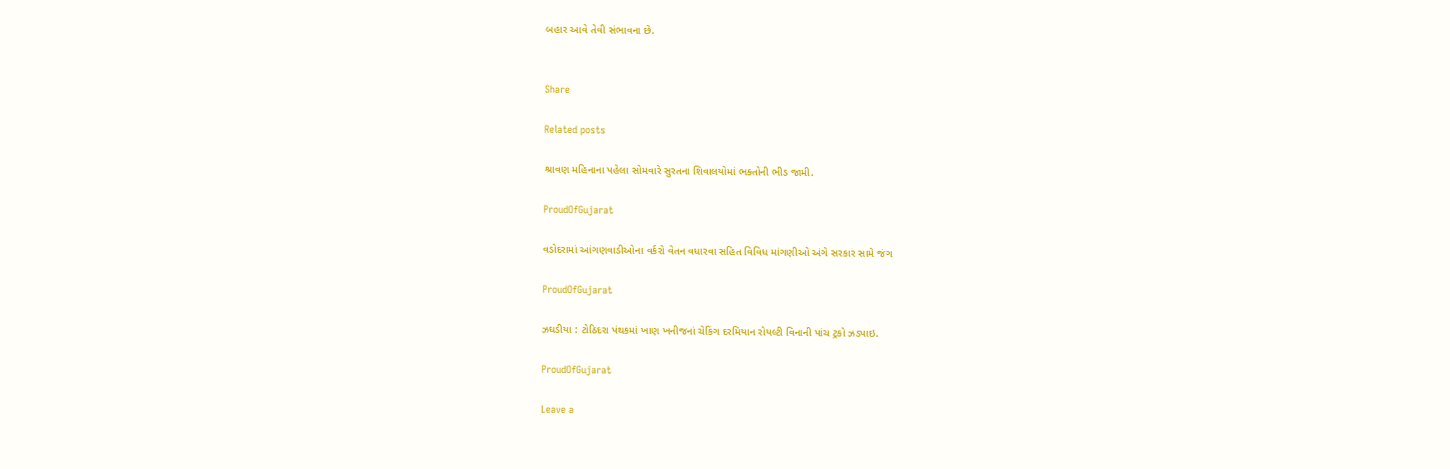બહાર આવે તેવી સંભાવના છે.


Share

Related posts

શ્રાવણ મહિનાના પહેલા સોમવારે સુરતના શિવાલયોમાં ભક્તોની ભીડ જામી.

ProudOfGujarat

વડોદરામાં આંગણવાડીઓના વર્કરો વેતન વધારવા સહિત વિવિધ માંગણીઓ અંગે સરકાર સામે જંગ

ProudOfGujarat

ઝઘડીયા : ટોઠિદરા પંથકમાં ખાણ ખનીજનાં ચેકિંગ દરમિયાન રોયલ્ટી વિનાની પાંચ ટ્રકો ઝડપાઇ.

ProudOfGujarat

Leave a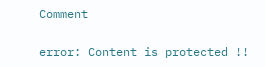Comment

error: Content is protected !!